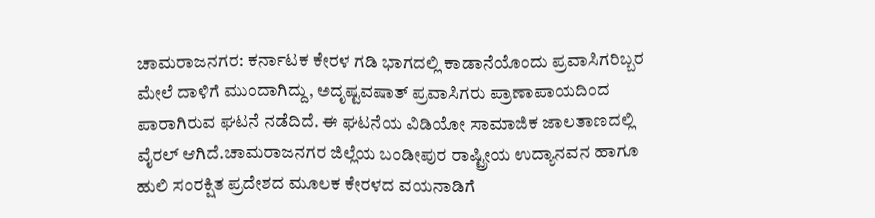ಚಾಮರಾಜನಗರ: ಕರ್ನಾಟಕ ಕೇರಳ ಗಡಿ ಭಾಗದಲ್ಲಿ ಕಾಡಾನೆಯೊಂದು ಪ್ರವಾಸಿಗರಿಬ್ಬರ ಮೇಲೆ ದಾಳಿಗೆ ಮುಂದಾಗಿದ್ದು, ಅದೃಷ್ಟವಷಾತ್ ಪ್ರವಾಸಿಗರು ಪ್ರಾಣಾಪಾಯದಿಂದ ಪಾರಾಗಿರುವ ಘಟನೆ ನಡೆದಿದೆ. ಈ ಘಟನೆಯ ವಿಡಿಯೋ ಸಾಮಾಜಿಕ ಜಾಲತಾಣದಲ್ಲಿ ವೈರಲ್‌ ಆಗಿದೆ.ಚಾಮರಾಜನಗರ ಜಿಲ್ಲೆಯ ಬಂಡೀಪುರ ರಾಷ್ಟ್ರೀಯ ಉದ್ಯಾನವನ ಹಾಗೂ ಹುಲಿ ಸಂರಕ್ಷಿತ ಪ್ರದೇಶದ ಮೂಲಕ ಕೇರಳದ ವಯನಾಡಿಗೆ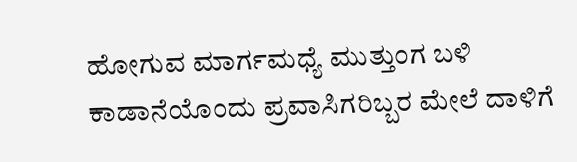ಹೋಗುವ ಮಾರ್ಗಮಧ್ಯೆ ಮುತ್ತುಂಗ ಬಳಿ ಕಾಡಾನೆಯೊಂದು ಪ್ರವಾಸಿಗರಿಬ್ಬರ ಮೇಲೆ ದಾಳಿಗೆ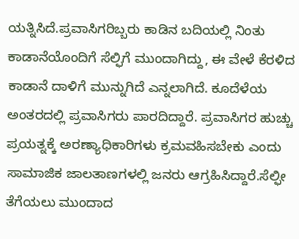ಯತ್ನಿಸಿದೆ.ಪ್ರವಾಸಿಗರಿಬ್ಬರು ಕಾಡಿನ ಬದಿಯಲ್ಲಿ ನಿಂತು ಕಾಡಾನೆಯೊಂದಿಗೆ ಸೆಲ್ಫಿಗೆ ಮುಂದಾಗಿದ್ದು, ಈ ವೇಳೆ ಕೆರಳಿದ ಕಾಡಾನೆ ದಾಳಿಗೆ ಮುನ್ನುಗಿದೆ ಎನ್ನಲಾಗಿದೆ. ಕೂದೆಳೆಯ ಅಂತರದಲ್ಲಿ ಪ್ರವಾಸಿಗರು ಪಾರದಿದ್ದಾರೆ. ಪ್ರವಾಸಿಗರ ಹುಚ್ಚು ಪ್ರಯತ್ನಕ್ಕೆ ಅರಣ್ಯಾಧಿಕಾರಿಗಳು ಕ್ರಮವಹಿಸಬೇಕು ಎಂದು ಸಾಮಾಜಿಕ ಜಾಲತಾಣಗಳಲ್ಲಿ ಜನರು ಆಗ್ರಹಿಸಿದ್ದಾರೆ.ಸೆಲ್ಫೀ ತೆಗೆಯಲು ಮುಂದಾದ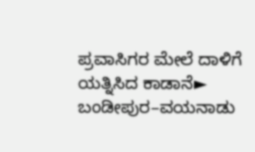ಪ್ರವಾಸಿಗರ ಮೇಲೆ ದಾಳಿಗೆ ಯತ್ನಿಸಿದ ಕಾಡಾನೆ► ಬಂಡೀಪುರ–ವಯನಾಡು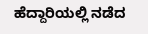ಹೆದ್ದಾರಿಯಲ್ಲಿ ನಡೆದ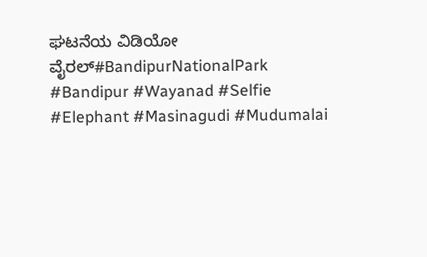ಘಟನೆಯ ವಿಡಿಯೋ ವೈರಲ್#BandipurNationalPark #Bandipur #Wayanad #Selfie #Elephant #Masinagudi #Mudumalai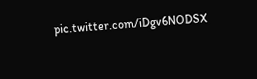pic.twitter.com/iDgv6NODSX